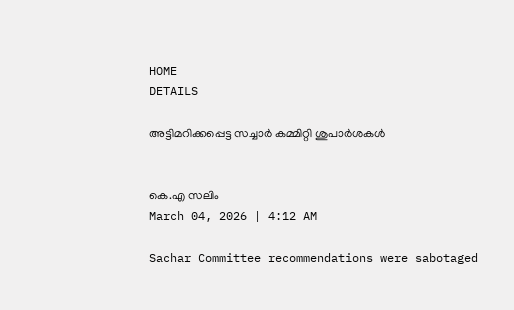HOME
DETAILS

അട്ടിമറിക്കപ്പെട്ട സച്ചാർ കമ്മിറ്റി ശുപാർശകൾ


കെ.എ സലിം
March 04, 2026 | 4:12 AM

Sachar Committee recommendations were sabotaged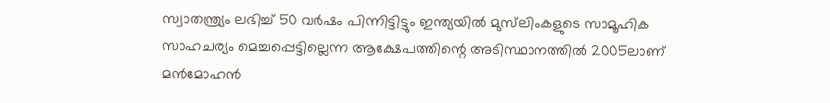സ്വാതന്ത്ര്യം ലഭിച്ച് 50 വർഷം പിന്നിട്ടിട്ടും ഇന്ത്യയിൽ മുസ്‌ലിംകളുടെ സാമൂഹിക സാഹചര്യം മെച്ചപ്പെട്ടില്ലെന്ന ആക്ഷേപത്തിന്റെ അടിസ്ഥാനത്തിൽ 2005ലാണ് മൻമോഹൻ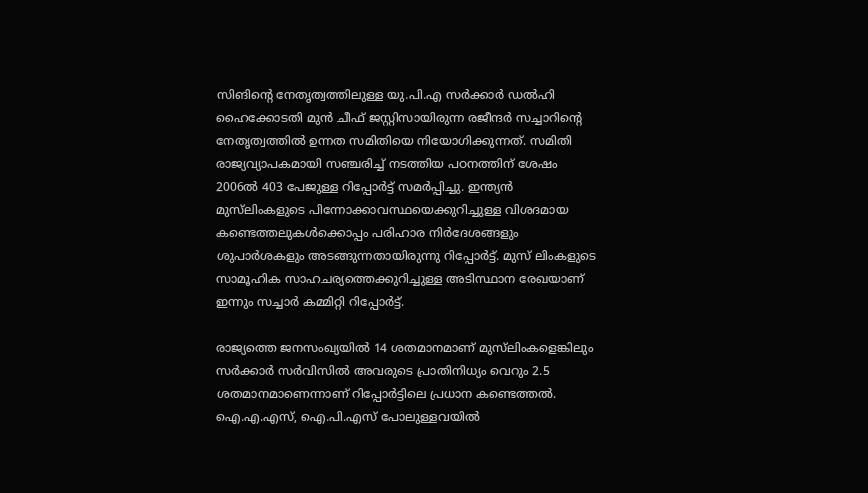സിങിന്റെ നേതൃത്വത്തിലുള്ള യു.പി.എ സർക്കാർ ഡൽഹി ഹൈക്കോടതി മുൻ ചീഫ് ജസ്റ്റിസായിരുന്ന രജീന്ദർ സച്ചാറിന്റെ നേതൃത്വത്തിൽ ഉന്നത സമിതിയെ നിയോഗിക്കുന്നത്. സമിതി രാജ്യവ്യാപകമായി സഞ്ചരിച്ച് നടത്തിയ പഠനത്തിന് ശേഷം 2006ൽ 403 പേജുള്ള റിപ്പോർട്ട് സമർപ്പിച്ചു. ഇന്ത്യൻ മുസ്‌ലിംകളുടെ പിന്നോക്കാവസ്ഥയെക്കുറിച്ചുള്ള വിശദമായ കണ്ടെത്തലുകൾക്കൊപ്പം പരിഹാര നിർദേശങ്ങളും ശുപാർശകളും അടങ്ങുന്നതായിരുന്നു റിപ്പോർട്ട്. മുസ് ലിംകളുടെ സാമൂഹിക സാഹചര്യത്തെക്കുറിച്ചുള്ള അടിസ്ഥാന രേഖയാണ് ഇന്നും സച്ചാർ കമ്മിറ്റി റിപ്പോർട്ട്.

രാജ്യത്തെ ജനസംഖ്യയിൽ 14 ശതമാനമാണ് മുസ്‌ലിംകളെങ്കിലും സർക്കാർ സർവിസിൽ അവരുടെ പ്രാതിനിധ്യം വെറും 2.5 ശതമാനമാണെന്നാണ് റിപ്പോർട്ടിലെ പ്രധാന കണ്ടെത്തൽ. ഐ.എ.എസ്, ഐ.പി.എസ് പോലുള്ളവയിൽ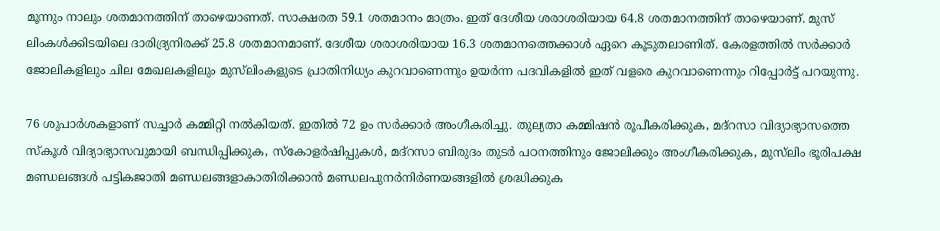മൂന്നും നാലും ശതമാനത്തിന് താഴെയാണത്. സാക്ഷരത 59.1 ശതമാനം മാത്രം. ഇത് ദേശീയ ശരാശരിയായ 64.8 ശതമാനത്തിന് താഴെയാണ്. മുസ് ലിംകൾക്കിടയിലെ ദാരിദ്ര്യനിരക്ക് 25.8 ശതമാനമാണ്. ദേശീയ ശരാശരിയായ 16.3 ശതമാനത്തെക്കാൾ ഏറെ കൂടുതലാണിത്. കേരളത്തിൽ സർക്കാർ ജോലികളിലും ചില മേഖലകളിലും മുസ്‌ലിംകളുടെ പ്രാതിനിധ്യം കുറവാണെന്നും ഉയർന്ന പദവികളിൽ ഇത് വളരെ കുറവാണെന്നും റിപ്പോർട്ട് പറയുന്നു.

76 ശുപാർശകളാണ് സച്ചാർ കമ്മിറ്റി നൽകിയത്. ഇതിൽ 72 ഉം സർക്കാർ അംഗീകരിച്ചു. തുല്യതാ കമ്മിഷൻ രൂപീകരിക്കുക, മദ്റസാ വിദ്യാഭ്യാസത്തെ സ്‌കൂൾ വിദ്യാഭ്യാസവുമായി ബന്ധിപ്പിക്കുക, സ്‌കോളർഷിപ്പുകൾ, മദ്റസാ ബിരുദം തുടർ പഠനത്തിനും ജോലിക്കും അംഗീകരിക്കുക, മുസ്‌ലിം ഭൂരിപക്ഷ മണ്ഡലങ്ങൾ പട്ടികജാതി മണ്ഡലങ്ങളാകാതിരിക്കാൻ മണ്ഡലപുനർനിർണയങ്ങളിൽ ശ്രദ്ധിക്കുക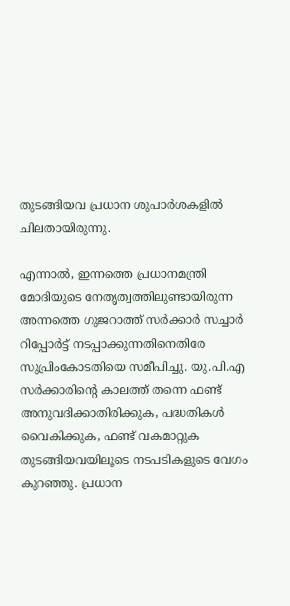തുടങ്ങിയവ പ്രധാന ശുപാർശകളിൽ ചിലതായിരുന്നു.

എന്നാൽ, ഇന്നത്തെ പ്രധാനമന്ത്രി മോദിയുടെ നേതൃത്വത്തിലുണ്ടായിരുന്ന അന്നത്തെ ഗുജറാത്ത് സർക്കാർ സച്ചാർ റിപ്പോർട്ട് നടപ്പാക്കുന്നതിനെതിരേ സുപ്രിംകോടതിയെ സമീപിച്ചു. യു.പി.എ സർക്കാരിന്റെ കാലത്ത് തന്നെ ഫണ്ട് അനുവദിക്കാതിരിക്കുക, പദ്ധതികൾ വൈകിക്കുക, ഫണ്ട് വകമാറ്റുക തുടങ്ങിയവയിലൂടെ നടപടികളുടെ വേഗം കുറഞ്ഞു. പ്രധാന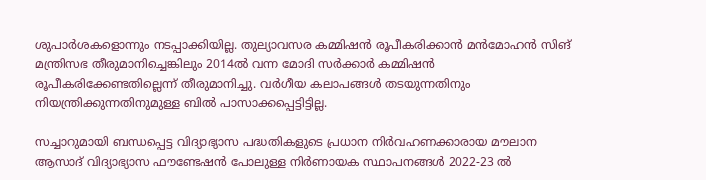ശുപാർശകളൊന്നും നടപ്പാക്കിയില്ല. തുല്യാവസര കമ്മിഷൻ രൂപീകരിക്കാൻ മൻമോഹൻ സിങ് മന്ത്രിസഭ തീരുമാനിച്ചെങ്കിലും 2014ൽ വന്ന മോദി സർക്കാർ കമ്മിഷൻ രൂപീകരിക്കേണ്ടതില്ലെന്ന് തീരുമാനിച്ചു. വർഗീയ കലാപങ്ങൾ തടയുന്നതിനും നിയന്ത്രിക്കുന്നതിനുമുള്ള ബിൽ പാസാക്കപ്പെട്ടിട്ടില്ല.

സച്ചാറുമായി ബന്ധപ്പെട്ട വിദ്യാഭ്യാസ പദ്ധതികളുടെ പ്രധാന നിർവഹണക്കാരായ മൗലാന ആസാദ് വിദ്യാഭ്യാസ ഫൗണ്ടേഷൻ പോലുള്ള നിർണായക സ്ഥാപനങ്ങൾ 2022-23 ൽ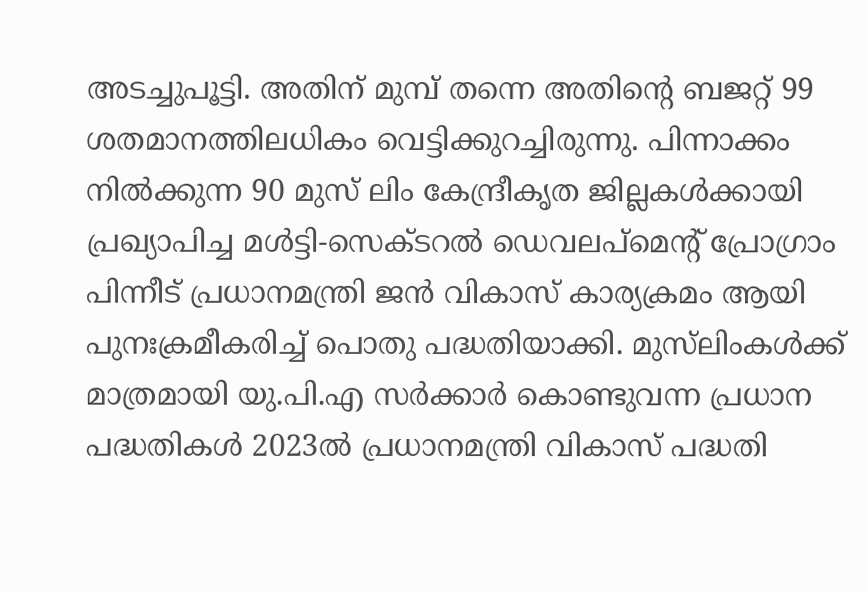അടച്ചുപൂട്ടി. അതിന് മുമ്പ് തന്നെ അതിന്റെ ബജറ്റ് 99 ശതമാനത്തിലധികം വെട്ടിക്കുറച്ചിരുന്നു. പിന്നാക്കം നിൽക്കുന്ന 90 മുസ് ലിം കേന്ദ്രീകൃത ജില്ലകൾക്കായി പ്രഖ്യാപിച്ച മൾട്ടി-സെക്ടറൽ ഡെവലപ്മെന്റ് പ്രോഗ്രാം പിന്നീട് പ്രധാനമന്ത്രി ജൻ വികാസ് കാര്യക്രമം ആയി പുനഃക്രമീകരിച്ച് പൊതു പദ്ധതിയാക്കി. മുസ്‌ലിംകൾക്ക് മാത്രമായി യു.പി.എ സർക്കാർ കൊണ്ടുവന്ന പ്രധാന പദ്ധതികൾ 2023ൽ പ്രധാനമന്ത്രി വികാസ് പദ്ധതി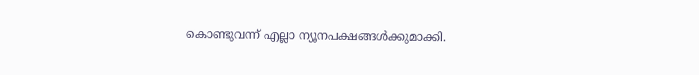കൊണ്ടുവന്ന് എല്ലാ ന്യൂനപക്ഷങ്ങൾക്കുമാക്കി.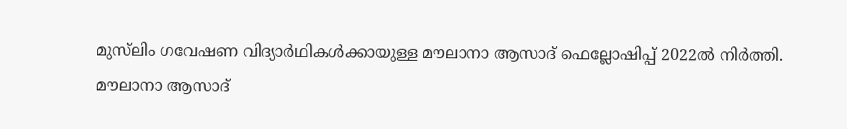മുസ്‌ലിം ഗവേഷണ വിദ്യാർഥികൾക്കായുള്ള മൗലാനാ ആസാദ് ഫെല്ലോഷിപ്പ് 2022ൽ നിർത്തി. മൗലാനാ ആസാദ്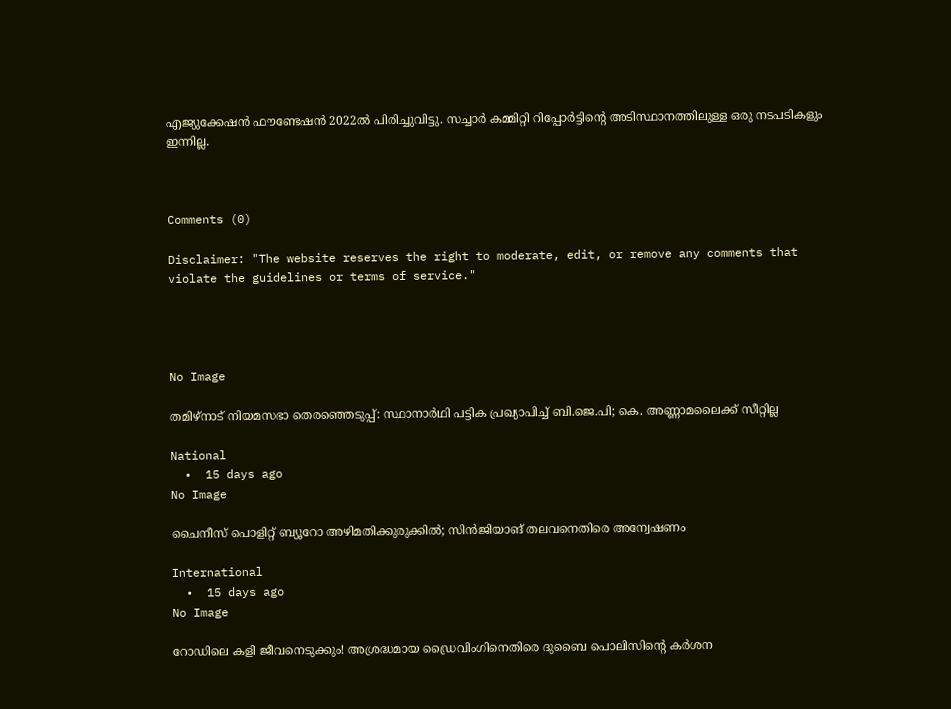എജ്യുക്കേഷൻ ഫൗണ്ടേഷൻ 2022ൽ പിരിച്ചുവിട്ടു. സച്ചാർ കമ്മിറ്റി റിപ്പോർട്ടിന്റെ അടിസ്ഥാനത്തിലുള്ള ഒരു നടപടികളും ഇന്നില്ല.



Comments (0)

Disclaimer: "The website reserves the right to moderate, edit, or remove any comments that violate the guidelines or terms of service."




No Image

തമിഴ്‌നാട് നിയമസഭാ തെരഞ്ഞെടുപ്പ്: സ്ഥാനാര്‍ഥി പട്ടിക പ്രഖ്യാപിച്ച് ബി.ജെ.പി; കെ. അണ്ണാമലൈക്ക് സീറ്റില്ല

National
  •  15 days ago
No Image

ചൈനീസ് പൊളിറ്റ് ബ്യൂറോ അഴിമതിക്കുരുക്കിൽ; സിൻജിയാങ് തലവനെതിരെ അന്വേഷണം

International
  •  15 days ago
No Image

റോഡിലെ കളി ജീവനെടുക്കും! അശ്രദ്ധമായ ഡ്രൈവിംഗിനെതിരെ ദുബൈ പൊലിസിന്റെ കർശന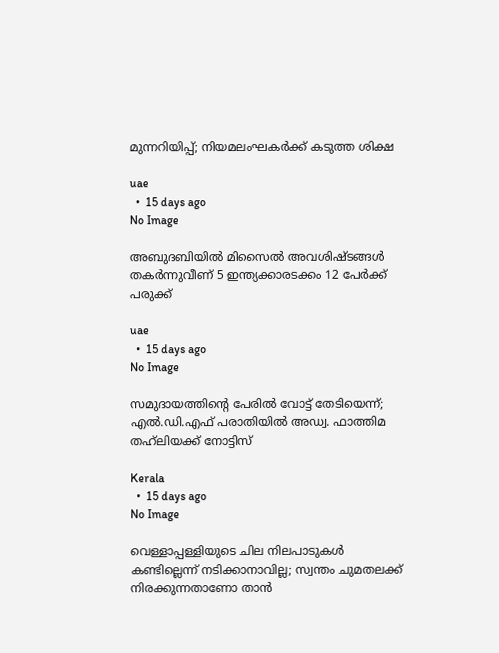മുന്നറിയിപ്പ്; നിയമലംഘകർക്ക് കടുത്ത ശിക്ഷ

uae
  •  15 days ago
No Image

അബുദബിയിൽ മിസൈൽ അവശിഷ്ടങ്ങൾ തകർന്നുവീണ് 5 ഇന്ത്യക്കാരടക്കം 12 പേർക്ക് പരുക്ക്

uae
  •  15 days ago
No Image

സമുദായത്തിന്റെ പേരില്‍ വോട്ട് തേടിയെന്ന്; എല്‍.ഡി.എഫ് പരാതിയില്‍ അഡ്വ. ഫാത്തിമ തഹ്‌ലിയക്ക് നോട്ടിസ്

Kerala
  •  15 days ago
No Image

വെള്ളാപ്പള്ളിയുടെ ചില നിലപാടുകള്‍ കണ്ടില്ലെന്ന് നടിക്കാനാവില്ല; സ്വന്തം ചുമതലക്ക് നിരക്കുന്നതാണോ താന്‍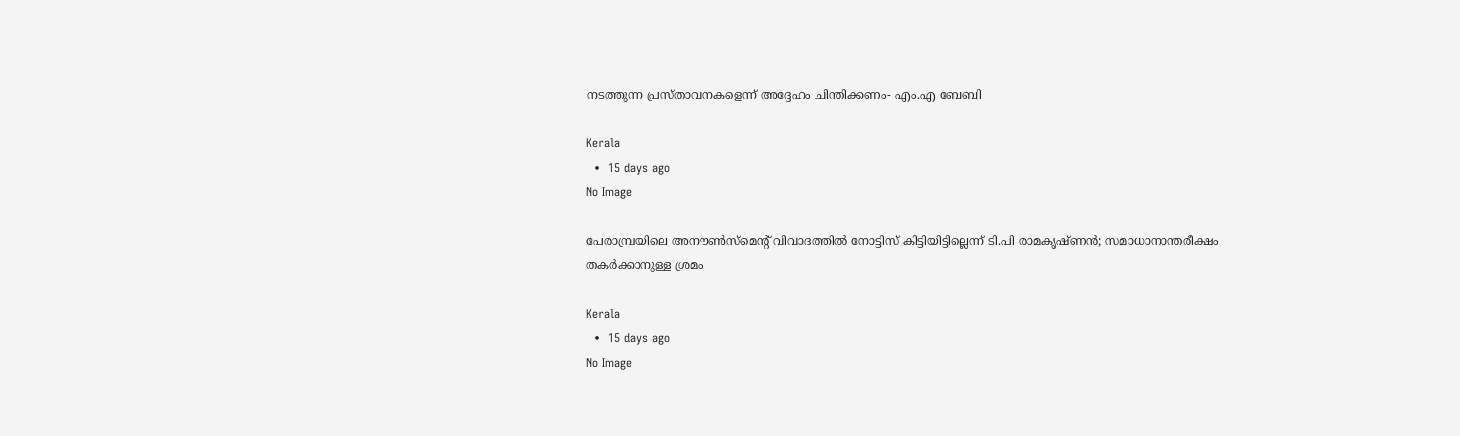നടത്തുന്ന പ്രസ്താവനകളെന്ന് അദ്ദേഹം ചിന്തിക്കണം- എം.എ ബേബി

Kerala
  •  15 days ago
No Image

പേരാമ്പ്രയിലെ അനൗണ്‍സ്‌മെന്റ് വിവാദത്തില്‍ നോട്ടിസ് കിട്ടിയിട്ടില്ലെന്ന് ടി.പി രാമകൃഷ്ണന്‍; സമാധാനാന്തരീക്ഷം തകര്‍ക്കാനുള്ള ശ്രമം

Kerala
  •  15 days ago
No Image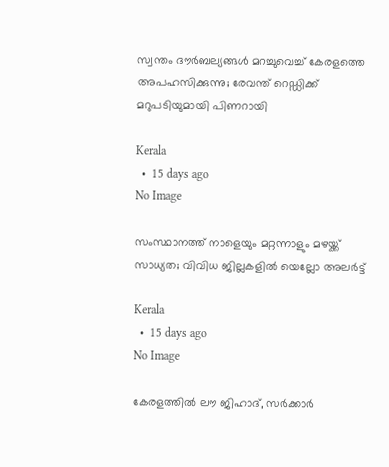സ്വന്തം ദൗര്‍ബല്യങ്ങള്‍ മറച്ചുവെച്ച് കേരളത്തെ അപഹസിക്കുന്നു; രേവന്ത് റെഡ്ഡിക്ക് മറുപടിയുമായി പിണറായി

Kerala
  •  15 days ago
No Image

സംസ്ഥാനത്ത് നാളെയും മറ്റന്നാളും മഴയ്ക്ക് സാധ്യത; വിവിധ ജില്ലകളില്‍ യെല്ലോ അലര്‍ട്ട്

Kerala
  •  15 days ago
No Image

കേരളത്തില്‍ ലൗ ജിഹാദ്, സര്‍ക്കാര്‍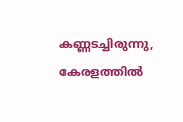കണ്ണടച്ചിരുന്നു, കേരളത്തില്‍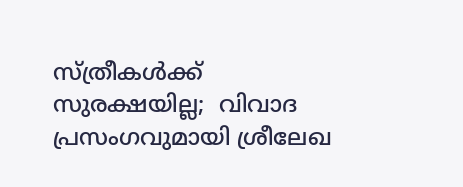സ്ത്രീകള്‍ക്ക് സുരക്ഷയില്ല;  വിവാദ പ്രസംഗവുമായി ശ്രീലേഖ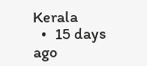Kerala
  •  15 days ago